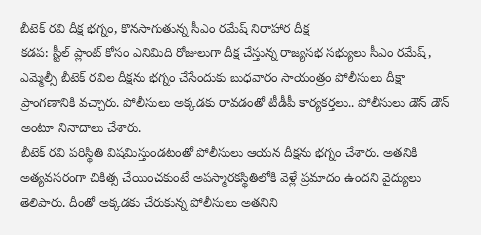బీటెక్ రవి దీక్ష భగ్నం, కొనసాగుతున్న సీఎం రమేష్ నిరాహార దీక్ష
కడప: స్టీల్ ప్లాంట్ కోసం ఎనిమిది రోజులుగా దీక్ష చేస్తున్న రాజ్యసభ సభ్యులు సీఎం రమేష్, ఎమ్మెల్సీ బీటెక్ రవిల దీక్షను భగ్నం చేసేందుకు బుధవారం సాయంత్రం పోలీసులు దీక్షా ప్రాంగణానికి వచ్చారు. పోలీసులు అక్కడకు రావడంతో టీడీపీ కార్యకర్తలు.. పోలీసులు డౌన్ డౌన్ అంటూ నినాదాలు చేశారు.
బీటెక్ రవి పరిస్థితి విషమిస్తుండటంతో పోలీసులు ఆయన దీక్షను భగ్నం చేశారు. అతనికి అత్యవసరంగా చికిత్స చేయించకుంటే అపస్మారకస్థితిలోకి వెళ్లే ప్రమాదం ఉందని వైద్యులు తెలిపారు. దీంతో అక్కడకు చేరుకున్న పోలీసులు అతనిని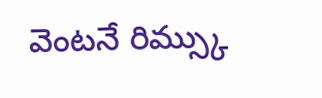వెంటనే రిమ్స్కు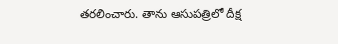తరలించారు. తాను ఆసుపత్రిలో దీక్ష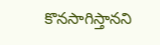కొనసాగిస్తానని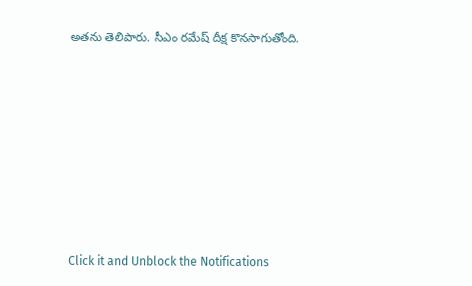అతను తెలిపారు. సీఎం రమేష్ దీక్ష కొనసాగుతోంది.













Click it and Unblock the Notifications